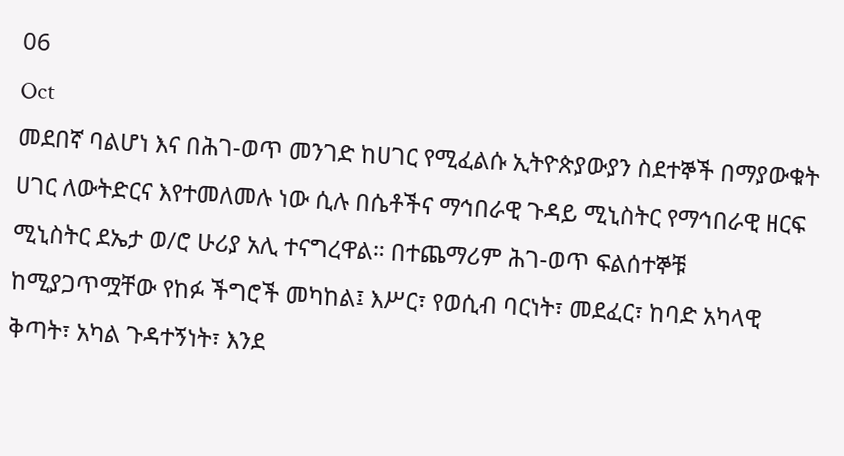06
Oct
መደበኛ ባልሆነ እና በሕገ-ወጥ መንገድ ከሀገር የሚፈልሱ ኢትዮጵያውያን ስደተኞች በማያውቁት ሀገር ለውትድርና እየተመለመሉ ነው ሲሉ በሴቶችና ማኅበራዊ ጉዳይ ሚኒስትር የማኅበራዊ ዘርፍ ሚኒስትር ደኤታ ወ/ሮ ሁሪያ አሊ ተናግረዋል። በተጨማሪም ሕገ-ወጥ ፍልሰተኞቹ ከሚያጋጥሟቸው የከፉ ችግሮች መካከል፤ እሥር፣ የወሲብ ባርነት፣ መደፈር፣ ከባድ አካላዊ ቅጣት፣ አካል ጉዳተኝነት፣ እንደ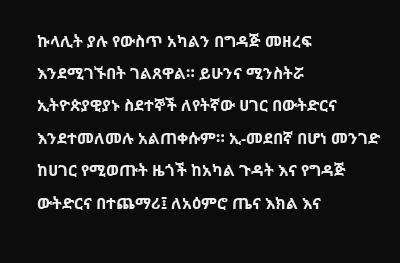ኩላሊት ያሉ የውስጥ አካልን በግዳጅ መዘረፍ እንደሚገኙበት ገልጸዋል። ይሁንና ሚንስትሯ ኢትዮጵያዊያኑ ስደተኞች ለየትኛው ሀገር በውትድርና እንደተመለመሉ አልጠቀሱም። ኢ-መደበኛ በሆነ መንገድ ከሀገር የሚወጡት ዜጎች ከአካል ጉዳት እና የግዳጅ ውትድርና በተጨማሪ፤ ለአዕምሮ ጤና እክል እና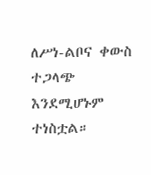ለሥነ-ልቦና ቀውስ ተጋላጭ እንደሚሆኑም ተነስቷል።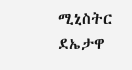ሚኒስትር ደኤታዋ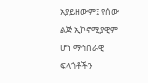አያይዘውም፤ የሰው ልጅ ኢኮኖሚያዊም ሆነ ማኅበራዊ ፍላጎቶችን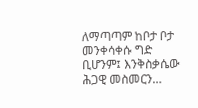ለማጣጣም ከቦታ ቦታ መንቀሳቀሱ ግድ ቢሆንም፤ እንቅስቃሴው ሕጋዊ መስመርን…